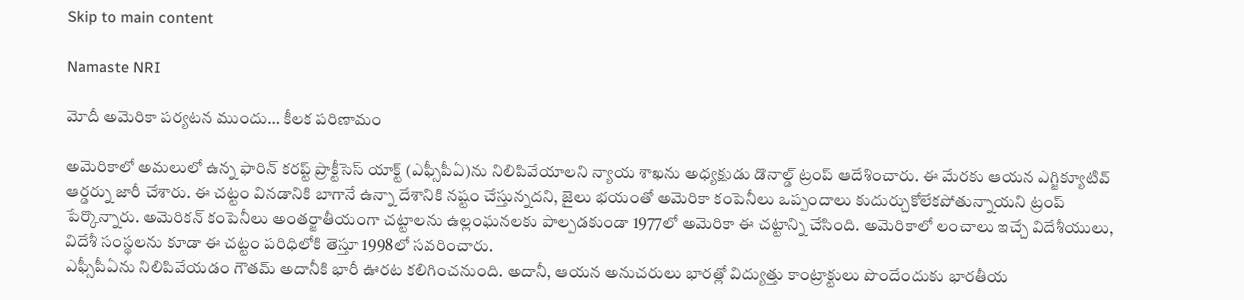Skip to main content

Namaste NRI

మోదీ అమెరికా పర్యటన ముందు… కీలక పరిణామం

అమెరికాలో అమలులో ఉన్న ఫారిన్ కరప్ట్ ప్రాక్టీసెస్ యాక్ట్ (ఎఫ్సీపీఏ)ను నిలిపివేయాలని న్యాయ శాఖను అధ్యక్షుడు డొనాల్డ్ ట్రంప్ ఆదేశించారు. ఈ మేరకు ఆయన ఎగ్జిక్యూటివ్ ఆర్డర్ను జారీ చేశారు. ఈ చట్టం వినడానికి బాగానే ఉన్నా దేశానికి నష్టం చేస్తున్నదని, జైలు భయంతో అమెరికా కంపెనీలు ఒప్పందాలు కుదుర్చుకోలేకపోతున్నాయని ట్రంప్ పేర్కొన్నారు. అమెరికన్ కంపెనీలు అంతర్జాతీయంగా చట్టాలను ఉల్లంఘనలకు పాల్పడకుండా 1977లో అమెరికా ఈ చట్టాన్ని చేసింది. అమెరికాలో లంచాలు ఇచ్చే విదేశీయులు, విదేశీ సంస్థలను కూడా ఈ చట్టం పరిధిలోకి తెస్తూ 1998లో సవరించారు.
ఎఫ్సీపీఏను నిలిపివేయడం గౌతమ్ అదానీకి భారీ ఊరట కలిగించనుంది. అదానీ, ఆయన అనుచరులు భారత్లో విద్యుత్తు కాంట్రాక్టులు పొందేందుకు భారతీయ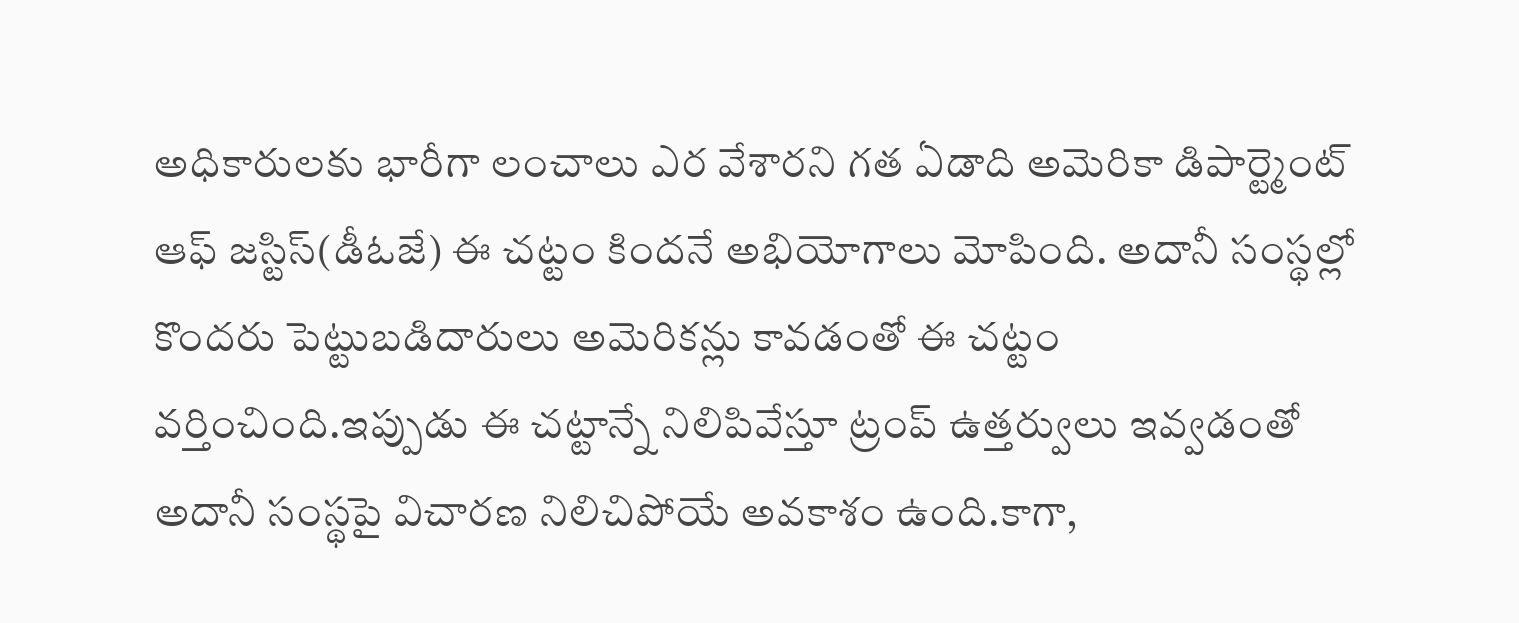అధికారులకు భారీగా లంచాలు ఎర వేశారని గత ఏడాది అమెరికా డిపార్ట్మెంట్ ఆఫ్ జస్టిస్(డీఓజే) ఈ చట్టం కిందనే అభియోగాలు మోపింది. అదానీ సంస్థల్లో కొందరు పెట్టుబడిదారులు అమెరికన్లు కావడంతో ఈ చట్టం వర్తించింది.ఇప్పుడు ఈ చట్టాన్నే నిలిపివేస్తూ ట్రంప్ ఉత్తర్వులు ఇవ్వడంతో అదానీ సంస్థపై విచారణ నిలిచిపోయే అవకాశం ఉంది.కాగా,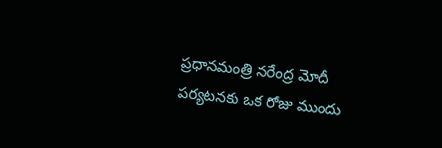ప్రధానమంత్రి నరేంద్ర మోదీ పర్యటనకు ఒక రోజు ముందు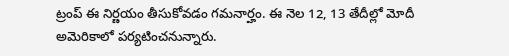ట్రంప్ ఈ నిర్ణయం తీసుకోవడం గమనార్హం. ఈ నెల 12, 13 తేదీల్లో మోదీ అమెరికాలో పర్యటించనున్నారు.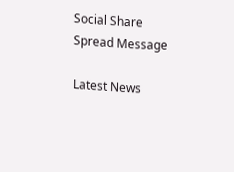Social Share Spread Message

Latest News